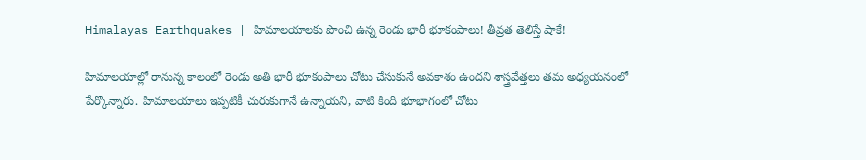Himalayas Earthquakes | హిమాలయాలకు పొంచి ఉన్న రెండు భారీ భూకంపాలు! తీవ్రత తెలిస్తే షాకే!

హిమాలయాల్లో రానున్న కాలంలో రెండు అతి భారీ భూకంపాలు చోటు చేసుకునే అవకాశం ఉందని శాస్త్రవేత్తలు తమ అధ్యయనంలో పేర్కొన్నారు. హిమాలయాలు ఇప్పటికీ చురుకుగానే ఉన్నాయని, వాటి కింది భూభాగంలో చోటు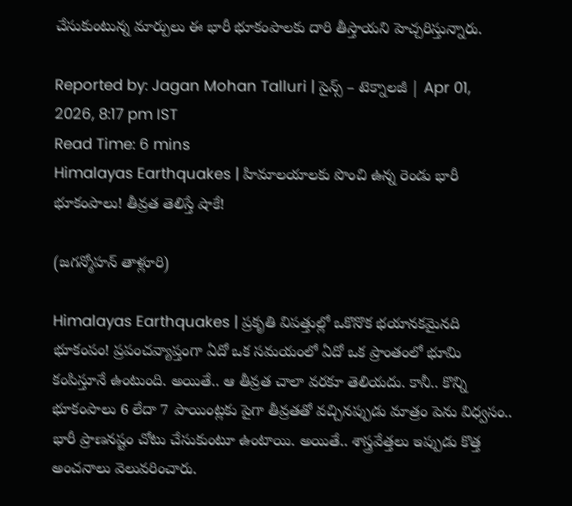చేసుకుంటున్న మార్పులు ఈ భారీ భూకంపాలకు దారి తీస్తాయని హెచ్చరిస్తున్నారు.

Reported by: Jagan Mohan Talluri | సైన్స్ – టెక్నాలజీ | Apr 01, 2026, 8:17 pm IST
Read Time: 6 mins
Himalayas Earthquakes | హిమాలయాలకు పొంచి ఉన్న రెండు భారీ భూకంపాలు! తీవ్రత తెలిస్తే షాకే!

(జగన్మోహన్‌ తాళ్లూరి)

Himalayas Earthquakes | ప్రకృతి విపత్తుల్లో ఒకొనొక భయానకమైనది భూకంపం! ప్రపంచవ్యాప్తంగా ఏదో ఒక సమయంలో ఏదో ఒక ప్రాంతంలో భూమి కంపిస్తూనే ఉంటుంది. అయితే.. ఆ తీవ్రత చాలా వరకూ తెలియదు. కానీ.. కొన్ని భూకంపాలు 6 లేదా 7 పాయింట్లకు పైగా తీవ్రతతో వచ్చినప్పుడు మాత్రం పెను విధ్వసం.. భారీ ప్రాణనష్టం చోటు చేసుకుంటూ ఉంటాయి. అయితే.. శాస్త్రవేత్తలు ఇప్పుడు కొత్త అంచనాలు వెలువరించారు.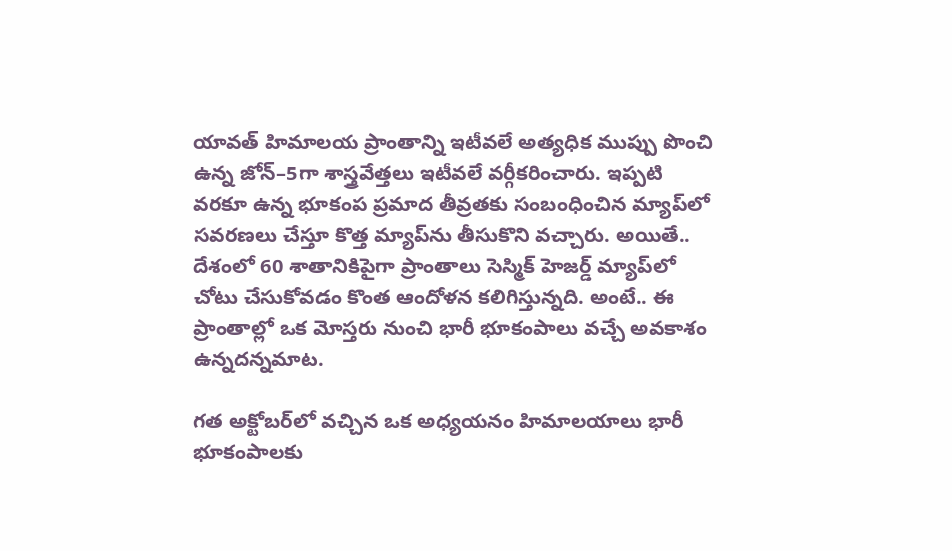యావత్‌ హిమాలయ ప్రాంతాన్ని ఇటీవలే అత్యధిక ముప్పు పొంచి ఉన్న జోన్‌–5గా శాస్త్రవేత్తలు ఇటీవలే వర్గీకరించారు. ఇప్పటి వరకూ ఉన్న భూకంప ప్రమాద తీవ్రతకు సంబంధించిన మ్యాప్‌లో సవరణలు చేస్తూ కొత్త మ్యాప్‌ను తీసుకొని వచ్చారు. అయితే.. దేశంలో 60 శాతానికిపైగా ప్రాంతాలు సెస్మిక్‌ హెజర్డ్‌ మ్యాప్‌లో చోటు చేసుకోవడం కొంత ఆందోళన కలిగిస్తున్నది. అంటే.. ఈ ప్రాంతాల్లో ఒక మోస్తరు నుంచి భారీ భూకంపాలు వచ్చే అవకాశం ఉన్నదన్నమాట.

గత అక్టోబర్‌లో వచ్చిన ఒక అధ్యయనం హిమాలయాలు భారీ భూకంపాలకు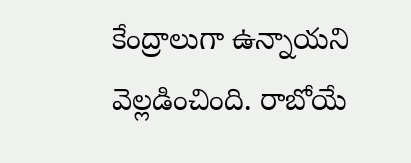కేంద్రాలుగా ఉన్నాయని వెల్లడించింది. రాబోయే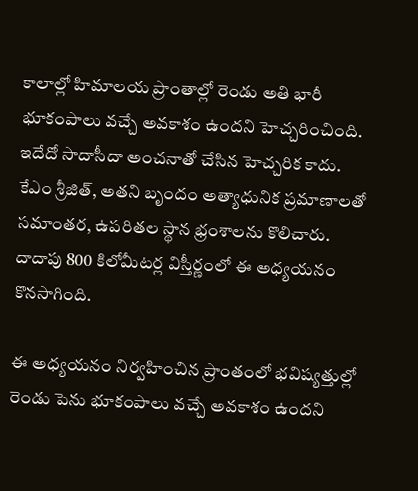కాలాల్లో హిమాలయ ప్రాంతాల్లో రెండు అతి భారీ భూకంపాలు వచ్చే అవకాశం ఉందని హెచ్చరించింది. ఇదేదో సాదాసీదా అంచనాతో చేసిన హెచ్చరిక కాదు. కేఎం శ్రీజిత్‌, అతని బృందం అత్యాధునిక ప్రమాణాలతో సమాంతర, ఉపరితల స్థాన భ్రంశాలను కొలిచారు. దాదాపు 800 కిలోమీటర్ల విస్తీర్ణంలో ఈ అధ్యయనం కొనసాగింది.

ఈ అధ్యయనం నిర్వహించిన ప్రాంతంలో భవిష్యత్తుల్లో రెండు పెను భూకంపాలు వచ్చే అవకాశం ఉందని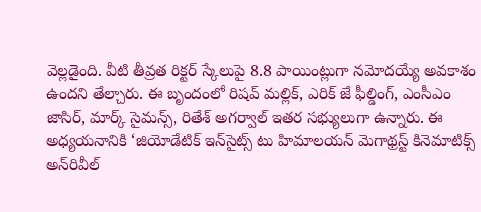వెల్లడైంది. వీటి తీవ్రత రిక్టర్‌ స్కేలుపై 8.8 పాయింట్లుగా నమోదయ్యే అవకాశం ఉందని తేల్చారు. ఈ బృందంలో రిషవ్‌ మల్లిక్‌, ఎరిక్‌ జే ఫీల్డింగ్‌, ఎంసీఎం జాసిర్‌, మార్క్‌ సైమన్స్‌, రితేశ్‌ అగర్వాల్‌ ఇతర సభ్యులుగా ఉన్నారు. ఈ అధ్యయనానికి ‘జియోడేటిక్‌ ఇన్‌సైట్స్‌ టు హిమాలయన్‌ మెగాథ్రస్ట్‌ కినెమాటిక్స్‌ అన్‌రివీల్‌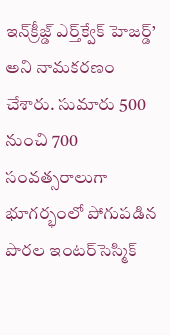ఇన్‌క్రీజ్డ్‌ ఎర్త్‌క్వేక్‌ హెజర్డ్‌’ అని నామకరణం చేశారు. సుమారు 500 నుంచి 700 సంవత్సరాలుగా భూగర్భంలో పోగుపడిన పొరల ఇంటర్‌సెస్మిక్‌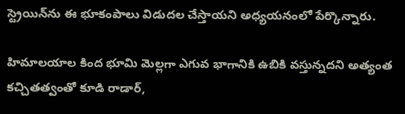స్ట్రెయిన్‌ను ఈ భూకంపాలు విడుదల చేస్తాయని అధ్యయనంలో పేర్కొన్నారు.

హిమాలయాల కింద భూమి మెల్లగా ఎగువ భాగానికి ఉబికి వస్తున్నదని అత్యంత కచ్చితత్వంతో కూడి రాడార్‌,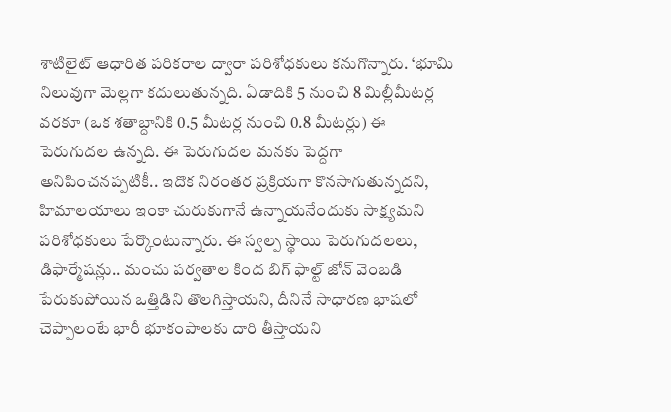శాటిలైట్‌ ఆధారిత పరికరాల ద్వారా పరిశోధకులు కనుగొన్నారు. ‘భూమి నిలువుగా మెల్లగా కదులుతున్నది. ఏడాదికి 5 నుంచి 8 మిల్లీమీటర్ల వరకూ (ఒక శతాబ్దానికి 0.5 మీటర్ల నుంచి 0.8 మీటర్లు) ఈ పెరుగుదల ఉన్నది. ఈ పెరుగుదల మనకు పెద్దగా అనిపించనప్పటికీ.. ఇదొక నిరంతర ప్రక్రియగా కొనసాగుతున్నదని, హిమాలయాలు ఇంకా చురుకుగానే ఉన్నాయనేందుకు సాక్ష్యమని పరిశోధకులు పేర్కొంటున్నారు. ఈ స్వల్ప స్థాయి పెరుగుదలలు, డిఫార్మేషన్లు.. మంచు పర్వతాల కింద బిగ్‌ ఫాల్ట్‌ జోన్‌ వెంబడి పేరుకుపోయిన ఒత్తిడిని తొలగిస్తాయని, దీనినే సాధారణ భాషలో చెప్పాలంటే భారీ భూకంపాలకు దారి తీస్తాయని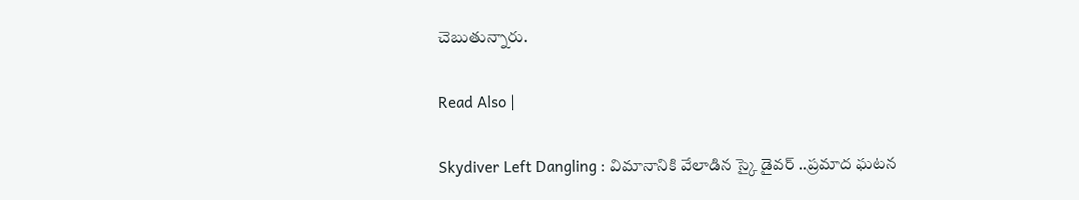చెబుతున్నారు.

Read Also |

Skydiver Left Dangling : విమానానికి వేలాడిన స్కై డైవర్ ..ప్రమాద ఘటన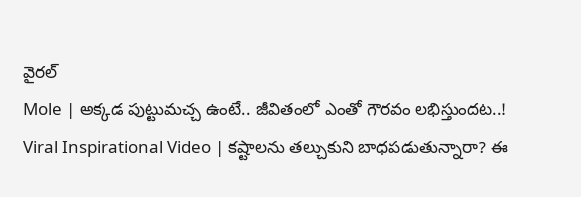వైరల్
Mole | అక్క‌డ పుట్టుమ‌చ్చ ఉంటే.. జీవితంలో ఎంతో గౌర‌వం ల‌భిస్తుంద‌ట‌..!
Viral Inspirational Video | కష్టాలను తల్చుకుని బాధపడుతున్నారా? ఈ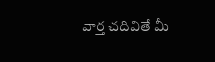వార్త చదివితే మీ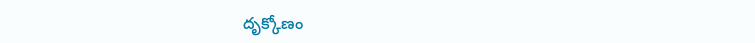దృక్కోణం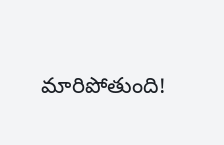మారిపోతుంది!